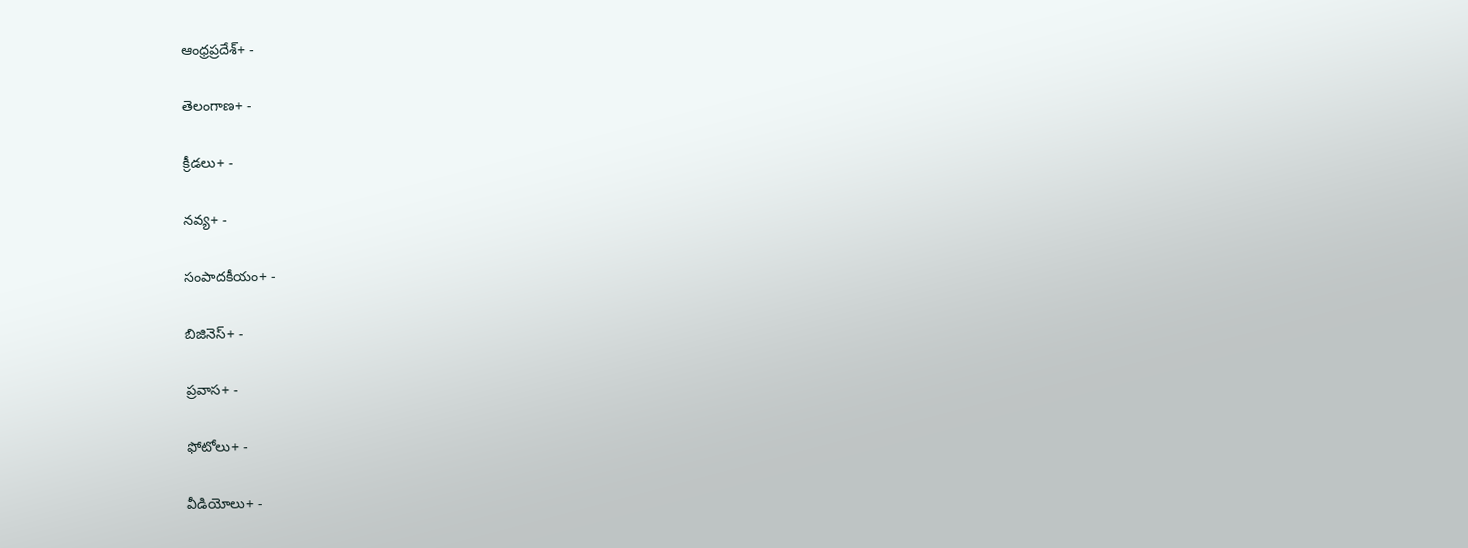ఆంధ్రప్రదేశ్+ -

తెలంగాణ+ -

క్రీడలు+ -

నవ్య+ -

సంపాదకీయం+ -

బిజినెస్+ -

ప్రవాస+ -

ఫోటోలు+ -

వీడియోలు+ -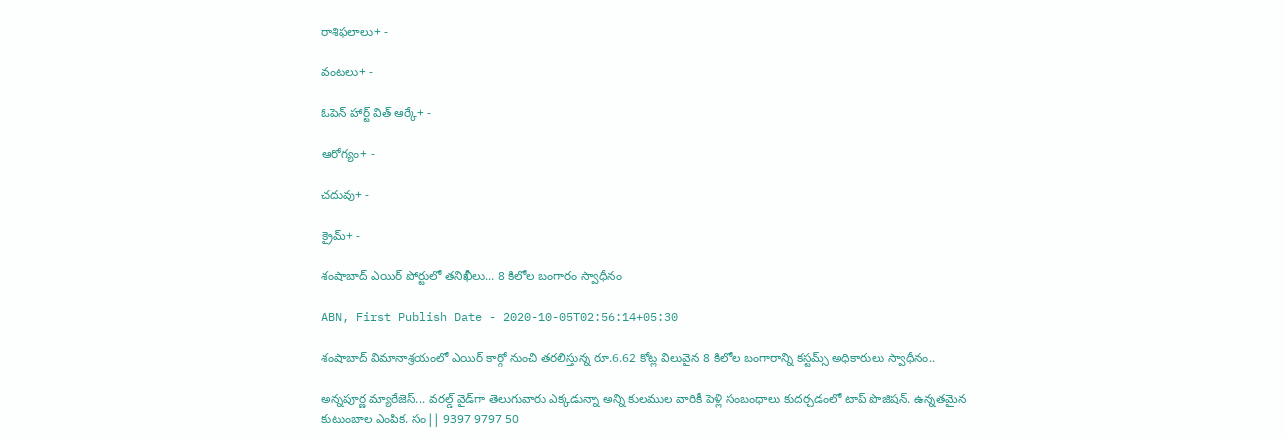రాశిఫలాలు+ -

వంటలు+ -

ఓపెన్ హార్ట్ విత్ ఆర్కే+ -

ఆరోగ్యం+ -

చదువు+ -

క్రైమ్+ -

శంషాబాద్ ఎయిర్ పోర్టులో తనిఖీలు... 8 కిలోల బంగారం స్వాధీనం

ABN, First Publish Date - 2020-10-05T02:56:14+05:30

శంషాబాద్‌ విమానాశ్రయంలో ఎయిర్‌ కార్గో నుంచి తరలిస్తున్న రూ.6.62 కోట్ల విలువైన 8 కిలోల బంగారాన్ని కస్టమ్స్ అధికారులు స్వాధీనం..

అన్నపూర్ణ మ్యారేజెస్... వరల్డ్ వైడ్‌గా తెలుగువారు ఎక్కడున్నా అన్ని కులముల వారికీ పెళ్లి సంబంధాలు కుదర్చడంలో టాప్ పొజిషన్. ఉన్నతమైన కుటుంబాల ఎంపిక. సం|| 9397 9797 50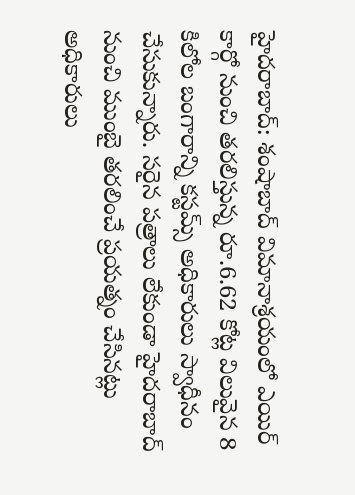హైదరాబాద్: శంషాబాద్‌ విమానాశ్రయంలో ఎయిర్‌ కార్గో నుంచి తరలిస్తున్న రూ.6.62 కోట్ల విలువైన 8 కిలోల బంగారాన్ని కస్టమ్స్ అధికారులు స్వాధీనం చేసుకున్నారు. సరైన పత్రాలు లేకుండా హైదరాబాద్‌ నుంచి ముంబై తరలించే ప్రయత్నం చేసినట్లు అధికారులు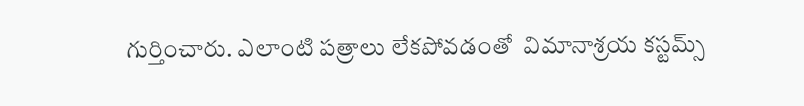గుర్తించారు. ఎలాంటి పత్రాలు లేకపోవడంతో  విమానాశ్రయ కస్టమ్స్‌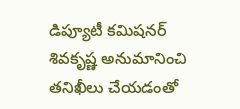డిప్యూటీ కమిషనర్‌ శివకృష్ణ అనుమానించి తనిఖీలు చేయడంతో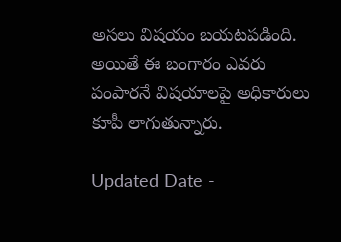అసలు విషయం బయటపడింది. అయితే ఈ బంగారం ఎవరు పంపారనే విషయాలపై అధికారులు కూపీ లాగుతున్నారు.

Updated Date -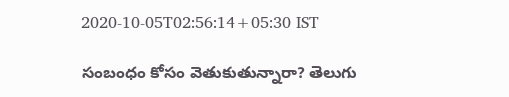2020-10-05T02:56:14+05:30 IST

సంబంధం కోసం వెతుకుతున్నారా? తెలుగు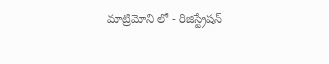మాట్రిమోని లో - రిజిస్ట్రేషన్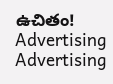ఉచితం!
Advertising
Advertising